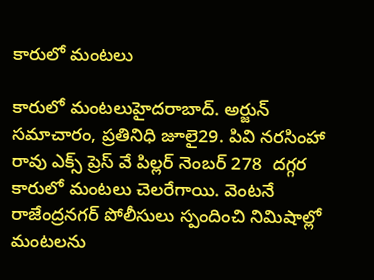కారులో మంటలు

కారులో మంటలుహైదరాబాద్. అర్జున్ సమాచారం, ప్రతినిధి జూలై29. పివి నరసింహా రావు ఎక్స్ ప్రెస్ వే పిల్లర్ నెంబర్ 278  దగ్గర కారులో మంటలు చెలరేగాయి. వెంటనే రాజేంద్రనగర్ పోలీసులు స్పందించి నిమిషాల్లో మంటలను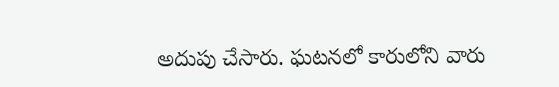అదుపు చేసారు. ఘటనలో కారులోని వారు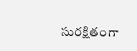సురక్షితంగా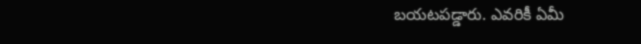బయటపడ్డారు. ఎవరికీ ఏమీ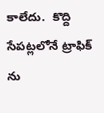కాలేదు.  కొద్ది సేపట్లలోనే ట్రాఫిక్ ను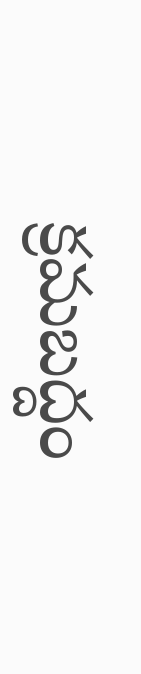క్రమబద్దం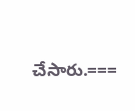చేసారు.===